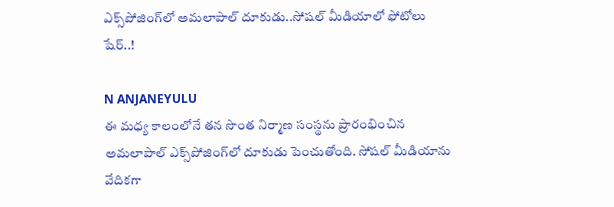ఎక్స్‌పోజింగ్‌లో అమలాపాల్‌ దూకుడు..సోష‌ల్ మీడియాలో ఫోటోలు షేర్‌..!

N ANJANEYULU
ఈ మ‌ధ్య కాలంలోనే తన సొంత నిర్మాణ సంస్థ‌ను ప్రారంభించిన అమలాపాల్ ఎక్స్‌పోజింగ్‌లో దూకుడు పెంచుతోంది. సోష‌ల్ మీడియాను వేదిక‌గా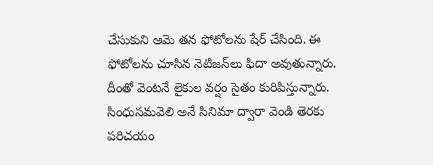చేసుకుని ఆమె త‌న ఫోటోల‌ను షేర్ చేసింది. ఈ ఫోటోల‌ను చూసిన నెటిజ‌న్‌లు ఫిదా అవుతున్నారు. దీంతో వెంట‌నే లైకుల వ‌ర్షం సైతం కురిపిస్తున్నారు. సింధుస‌మ‌వెలి అనే సినిమా ద్వారా వెండి తెరకు ప‌రిచ‌యం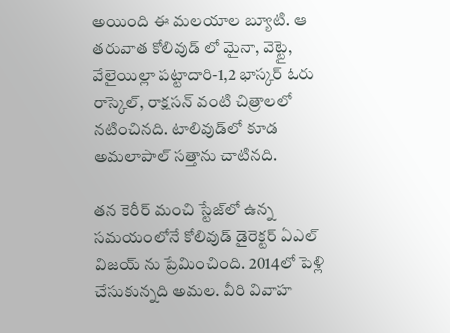అయింది ఈ మ‌ల‌యాల బ్యూటి. ఆ తరువాత కోలివుడ్ లో మైనా, వెట్టై, వేలైయిల్లా ప‌ట్టాదారి-1,2 భాస్క‌ర్ ఓరు రాస్కెల్, రాక్ష‌స‌న్ వంటి చిత్రాల‌లో న‌టించిన‌ది. టాలివుడ్‌లో కూడ అమ‌లాపాల్ స‌త్తాను చాటిన‌ది.

త‌న కెరీర్ మంచి స్టేజ్‌లో ఉన్న స‌మ‌యంలోనే కోలివుడ్ డైరెక్ట‌ర్ ఏఎల్ విజ‌య్ ను ప్రేమించింది. 2014లో పెళ్లి చేసుకున్న‌ది అమ‌ల‌. వీరి వివాహ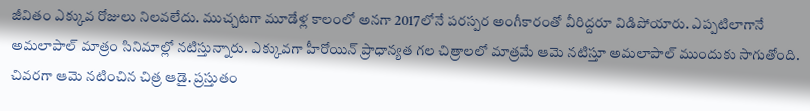జీవితం ఎక్కువ రోజులు నిల‌వ‌లేదు. ముచ్చ‌ట‌గా మూడేళ్ల కాలంలో అన‌గా 2017లోనే ప‌ర‌స్ప‌ర అంగీకారంతో వీరిద్ద‌రూ విడిపోయారు. ఎప్ప‌టిలాగానే అమ‌లాపాల్ మాత్రం సినిమాల్లో న‌టిస్తున్నారు. ఎక్కువ‌గా హీరోయిన్ ప్రాధాన్య‌త గ‌ల చిత్రాల‌లో మాత్ర‌మే ఆమె న‌టిస్తూ అమ‌లాపాల్ ముందుకు సాగుతోంది. చివ‌ర‌గా ఆమె న‌టించిన చిత్ర ఆడై. ప్ర‌స్తుతం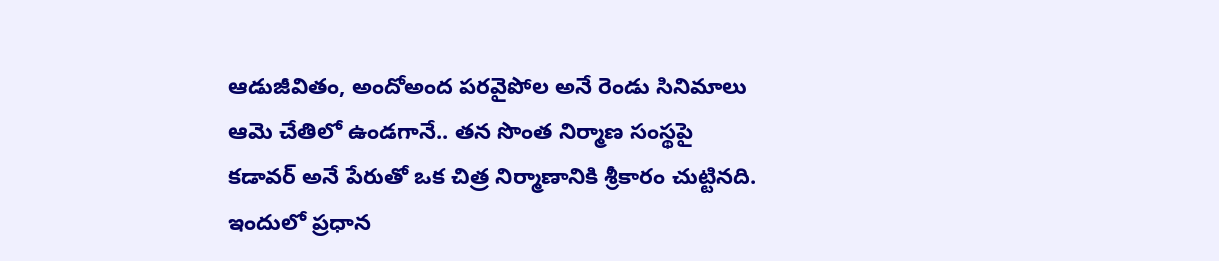ఆడుజీవితం, అందోఅంద ప‌ర‌వైపోల అనే రెండు సినిమాలు ఆమె చేతిలో ఉండ‌గానే.. త‌న సొంత నిర్మాణ సంస్థ‌పై క‌డావ‌ర్ అనే పేరుతో ఒక చిత్ర నిర్మాణానికి శ్రీ‌కారం చుట్టినది. ఇందులో ప్ర‌ధాన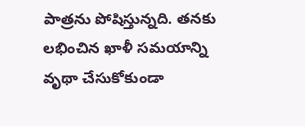పాత్ర‌ను పోషిస్తున్న‌ది. త‌న‌కు ల‌భించిన ఖాళీ స‌మ‌యాన్ని వృథా చేసుకోకుండా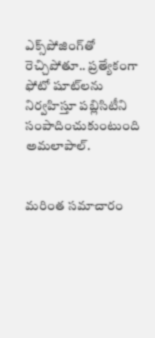ఎక్స్‌పోజింగ్‌తో రెచ్చిపోతూ.. ప్ర‌త్యేకంగా ఫోటో షూట్‌ల‌ను నిర్వ‌హిస్తూ ప‌బ్లిసిటీని సంపాదించుకుంటుంది అమలాపాల్‌.


మరింత సమాచారం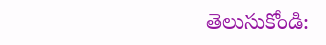తెలుసుకోండి: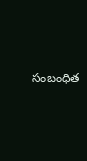సంబంధిత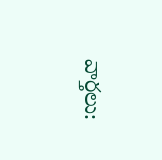వార్తలు: